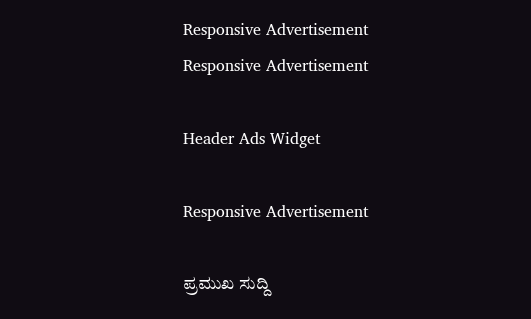Responsive Advertisement
Responsive Advertisement

Header Ads Widget

Responsive Advertisement

ಪ್ರಮುಖ ಸುದ್ದಿ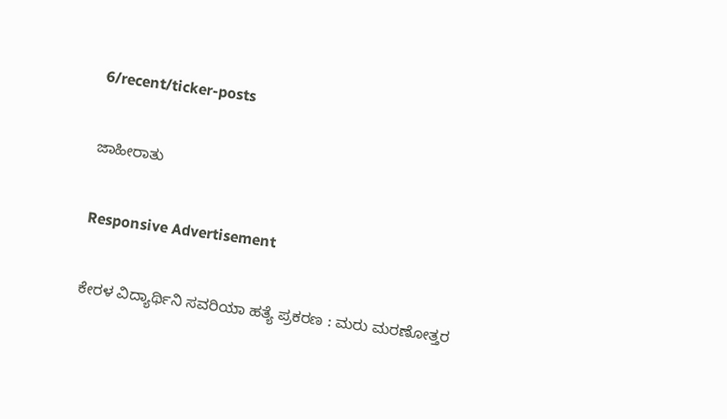6/recent/ticker-posts

ಜಾಹೀರಾತು

Responsive Advertisement

ಕೇರಳ ವಿದ್ಯಾರ್ಥಿನಿ ಸವರಿಯಾ ಹತ್ಯೆ ಪ್ರಕರಣ : ಮರು ಮರಣೋತ್ತರ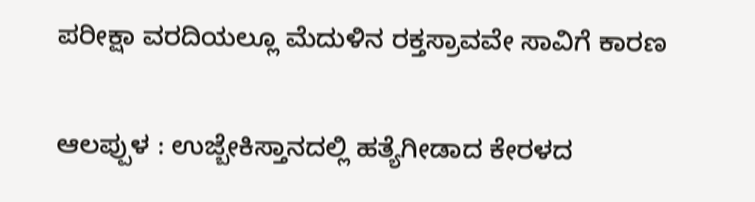ಪರೀಕ್ಷಾ ವರದಿಯಲ್ಲೂ ಮೆದುಳಿನ ರಕ್ತಸ್ರಾವವೇ ಸಾವಿಗೆ ಕಾರಣ


ಆಲಪ್ಪುಳ : ಉಜ್ಬೇಕಿಸ್ತಾನದಲ್ಲಿ ಹತ್ಯೆಗೀಡಾದ ಕೇರಳದ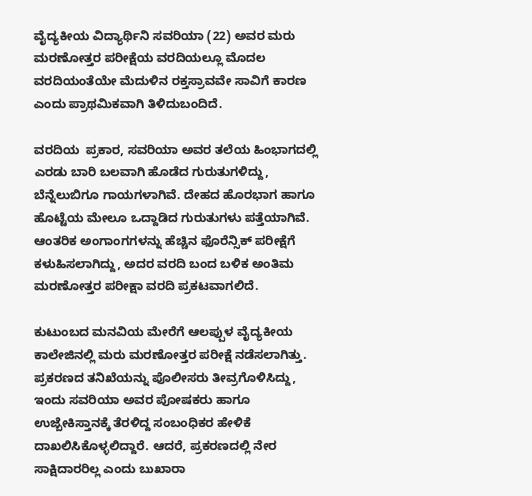ವೈದ್ಯಕೀಯ ವಿದ್ಯಾರ್ಥಿನಿ ಸವರಿಯಾ (22) ಅವರ ಮರು ಮರಣೋತ್ತರ ಪರೀಕ್ಷೆಯ ವರದಿಯಲ್ಲೂ ಮೊದಲ ವರದಿಯಂತೆಯೇ ಮೆದುಳಿನ ರಕ್ತಸ್ರಾವವೇ ಸಾವಿಗೆ ಕಾರಣ ಎಂದು ಪ್ರಾಥಮಿಕವಾಗಿ ತಿಳಿದುಬಂದಿದೆ.

ವರದಿಯ  ಪ್ರಕಾರ, ಸವರಿಯಾ ಅವರ ತಲೆಯ ಹಿಂಭಾಗದಲ್ಲಿ ಎರಡು ಬಾರಿ ಬಲವಾಗಿ ಹೊಡೆದ ಗುರುತುಗಳಿದ್ದು, ಬೆನ್ನೆಲುಬಿಗೂ ಗಾಯಗಳಾಗಿವೆ. ದೇಹದ ಹೊರಭಾಗ ಹಾಗೂ ಹೊಟ್ಟೆಯ ಮೇಲೂ ಒದ್ದಾಡಿದ ಗುರುತುಗಳು ಪತ್ತೆಯಾಗಿವೆ. ಆಂತರಿಕ ಅಂಗಾಂಗಗಳನ್ನು ಹೆಚ್ಚಿನ ಫೊರೆನ್ಸಿಕ್ ಪರೀಕ್ಷೆಗೆ ಕಳುಹಿಸಲಾಗಿದ್ದು, ಅದರ ವರದಿ ಬಂದ ಬಳಿಕ ಅಂತಿಮ ಮರಣೋತ್ತರ ಪರೀಕ್ಷಾ ವರದಿ ಪ್ರಕಟವಾಗಲಿದೆ.

ಕುಟುಂಬದ ಮನವಿಯ ಮೇರೆಗೆ ಆಲಪ್ಪುಳ ವೈದ್ಯಕೀಯ ಕಾಲೇಜಿನಲ್ಲಿ ಮರು ಮರಣೋತ್ತರ ಪರೀಕ್ಷೆ ನಡೆಸಲಾಗಿತ್ತು. ಪ್ರಕರಣದ ತನಿಖೆಯನ್ನು ಪೊಲೀಸರು ತೀವ್ರಗೊಳಿಸಿದ್ದು, ಇಂದು ಸವರಿಯಾ ಅವರ ಪೋಷಕರು ಹಾಗೂ ಉಜ್ಬೇಕಿಸ್ತಾನಕ್ಕೆ ತೆರಳಿದ್ದ ಸಂಬಂಧಿಕರ ಹೇಳಿಕೆ ದಾಖಲಿಸಿಕೊಳ್ಳಲಿದ್ದಾರೆ. ಆದರೆ, ಪ್ರಕರಣದಲ್ಲಿ ನೇರ ಸಾಕ್ಷಿದಾರರಿಲ್ಲ ಎಂದು ಬುಖಾರಾ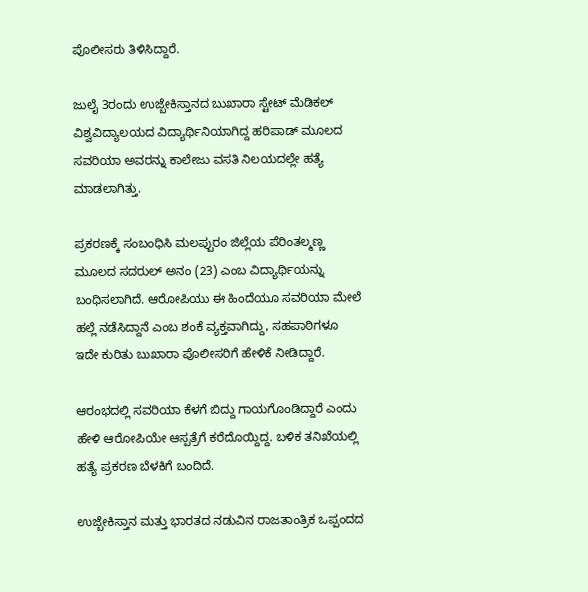ಪೊಲೀಸರು ತಿಳಿಸಿದ್ದಾರೆ.

ಜುಲೈ 3ರಂದು ಉಜ್ಬೇಕಿಸ್ತಾನದ ಬುಖಾರಾ ಸ್ಟೇಟ್ ಮೆಡಿಕಲ್ ವಿಶ್ವವಿದ್ಯಾಲಯದ ವಿದ್ಯಾರ್ಥಿನಿಯಾಗಿದ್ದ ಹರಿಪಾಡ್ ಮೂಲದ ಸವರಿಯಾ ಅವರನ್ನು ಕಾಲೇಜು ವಸತಿ ನಿಲಯದಲ್ಲೇ ಹತ್ಯೆ ಮಾಡಲಾಗಿತ್ತು.

ಪ್ರಕರಣಕ್ಕೆ ಸಂಬಂಧಿಸಿ ಮಲಪ್ಪುರಂ ಜಿಲ್ಲೆಯ ಪೆರಿಂತಲ್ಮಣ್ಣ ಮೂಲದ ಸದರುಲ್ ಅನಂ (23) ಎಂಬ ವಿದ್ಯಾರ್ಥಿಯನ್ನು ಬಂಧಿಸಲಾಗಿದೆ. ಆರೋಪಿಯು ಈ ಹಿಂದೆಯೂ ಸವರಿಯಾ ಮೇಲೆ ಹಲ್ಲೆ ನಡೆಸಿದ್ದಾನೆ ಎಂಬ ಶಂಕೆ ವ್ಯಕ್ತವಾಗಿದ್ದು, ಸಹಪಾಠಿಗಳೂ ಇದೇ ಕುರಿತು ಬುಖಾರಾ ಪೊಲೀಸರಿಗೆ ಹೇಳಿಕೆ ನೀಡಿದ್ದಾರೆ.

ಆರಂಭದಲ್ಲಿ ಸವರಿಯಾ ಕೆಳಗೆ ಬಿದ್ದು ಗಾಯಗೊಂಡಿದ್ದಾರೆ ಎಂದು ಹೇಳಿ ಆರೋಪಿಯೇ ಆಸ್ಪತ್ರೆಗೆ ಕರೆದೊಯ್ದಿದ್ದ. ಬಳಿಕ ತನಿಖೆಯಲ್ಲಿ ಹತ್ಯೆ ಪ್ರಕರಣ ಬೆಳಕಿಗೆ ಬಂದಿದೆ.

ಉಜ್ಬೇಕಿಸ್ತಾನ ಮತ್ತು ಭಾರತದ ನಡುವಿನ ರಾಜತಾಂತ್ರಿಕ ಒಪ್ಪಂದದ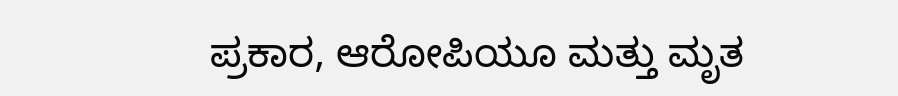ಪ್ರಕಾರ, ಆರೋಪಿಯೂ ಮತ್ತು ಮೃತ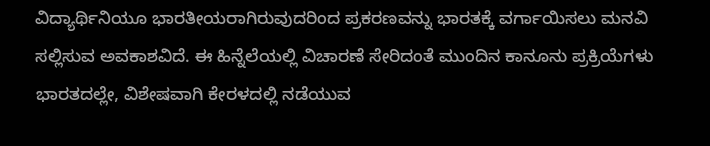ವಿದ್ಯಾರ್ಥಿನಿಯೂ ಭಾರತೀಯರಾಗಿರುವುದರಿಂದ ಪ್ರಕರಣವನ್ನು ಭಾರತಕ್ಕೆ ವರ್ಗಾಯಿಸಲು ಮನವಿ ಸಲ್ಲಿಸುವ ಅವಕಾಶವಿದೆ. ಈ ಹಿನ್ನೆಲೆಯಲ್ಲಿ ವಿಚಾರಣೆ ಸೇರಿದಂತೆ ಮುಂದಿನ ಕಾನೂನು ಪ್ರಕ್ರಿಯೆಗಳು ಭಾರತದಲ್ಲೇ, ವಿಶೇಷವಾಗಿ ಕೇರಳದಲ್ಲಿ ನಡೆಯುವ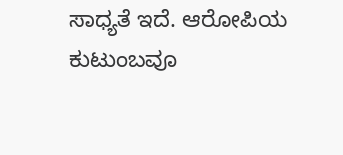ಸಾಧ್ಯತೆ ಇದೆ. ಆರೋಪಿಯ ಕುಟುಂಬವೂ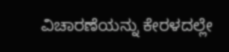ವಿಚಾರಣೆಯನ್ನು ಕೇರಳದಲ್ಲೇ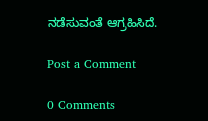ನಡೆಸುವಂತೆ ಆಗ್ರಹಿಸಿದೆ.

Post a Comment

0 Comments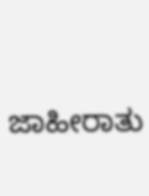ಜಾಹೀರಾತು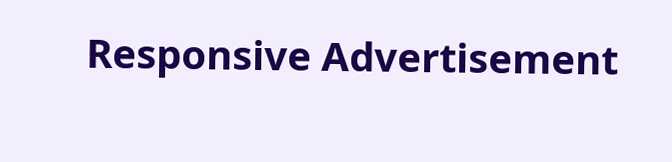Responsive Advertisement